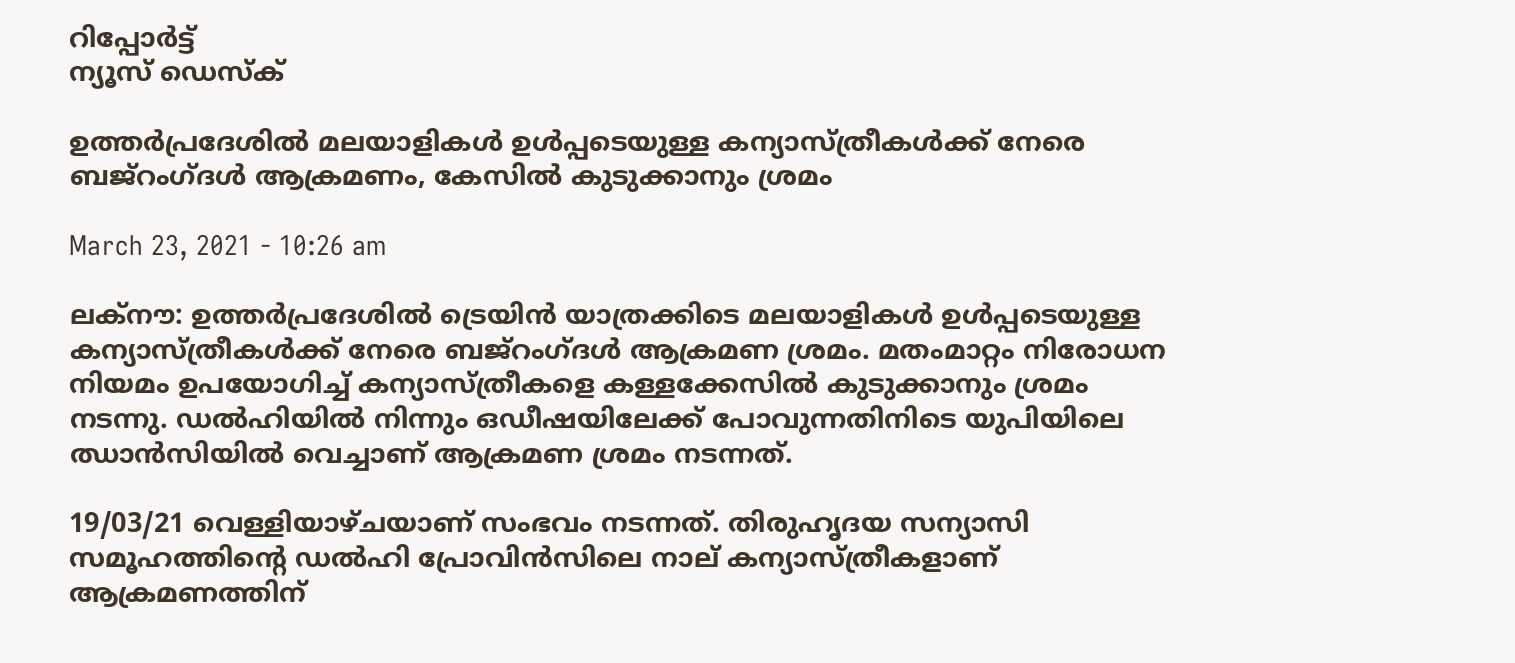റിപ്പോര്‍ട്ട്
ന്യൂസ് ഡെസ്ക്

ഉത്തര്‍പ്രദേശില്‍ മലയാളികള്‍ ഉള്‍പ്പടെയുള്ള കന്യാസ്ത്രീകള്‍ക്ക് നേരെ ബജ്‌റംഗ്ദള്‍ ആക്രമണം, കേസിൽ കുടുക്കാനും ശ്രമം

March 23, 2021 - 10:26 am

ലക്നൗ: ഉത്തര്‍പ്രദേശില്‍ ട്രെയിന്‍ യാത്രക്കിടെ മലയാളികള്‍ ഉള്‍പ്പടെയുള്ള കന്യാസ്ത്രീകള്‍ക്ക് നേരെ ബജ്‌റംഗ്ദള്‍ ആക്രമണ ശ്രമം. മതംമാറ്റം നിരോധന നിയമം ഉപയോഗിച്ച് കന്യാസ്ത്രീകളെ കള്ളക്കേസില്‍ കുടുക്കാനും ശ്രമം നടന്നു. ഡല്‍ഹിയില്‍ നിന്നും ഒഡീഷയിലേക്ക് പോവുന്നതിനിടെ യുപിയിലെ ഝാന്‍സിയില്‍ വെച്ചാണ് ആക്രമണ ശ്രമം നടന്നത്.

19/03/21 വെള്ളിയാഴ്ചയാണ് സംഭവം നടന്നത്. തിരുഹൃദയ സന്യാസി സമൂഹത്തിന്റെ ഡല്‍ഹി പ്രോവിന്‍സിലെ നാല് കന്യാസ്ത്രീകളാണ് ആക്രമണത്തിന്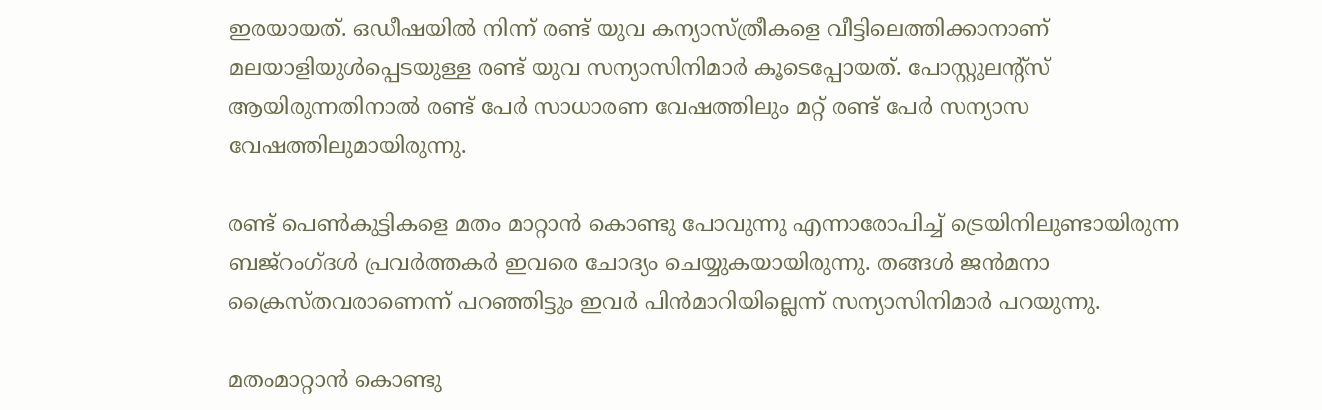ഇരയായത്. ഒഡീഷയില്‍ നിന്ന് രണ്ട് യുവ കന്യാസ്ത്രീകളെ വീട്ടിലെത്തിക്കാനാണ് മലയാളിയുള്‍പ്പെടയുള്ള രണ്ട് യുവ സന്യാസിനിമാര്‍ കൂടെപ്പോയത്. പോസ്റ്റുലന്റ്‌സ് ആയിരുന്നതിനാല്‍ രണ്ട് പേര്‍ സാധാരണ വേഷത്തിലും മറ്റ് രണ്ട് പേര്‍ സന്യാസ വേഷത്തിലുമായിരുന്നു.

രണ്ട് പെണ്‍കുട്ടികളെ മതം മാറ്റാന്‍ കൊണ്ടു പോവുന്നു എന്നാരോപിച്ച് ട്രെയിനിലുണ്ടായിരുന്ന ബജ്‌റംഗ്ദള്‍ പ്രവര്‍ത്തകര്‍ ഇവരെ ചോദ്യം ചെയ്യുകയായിരുന്നു. തങ്ങള്‍ ജന്‍മനാ ക്രൈസ്തവരാണെന്ന് പറഞ്ഞിട്ടും ഇവര്‍ പിന്‍മാറിയില്ലെന്ന് സന്യാസിനിമാര്‍ പറയുന്നു.

മതംമാറ്റാന്‍ കൊണ്ടു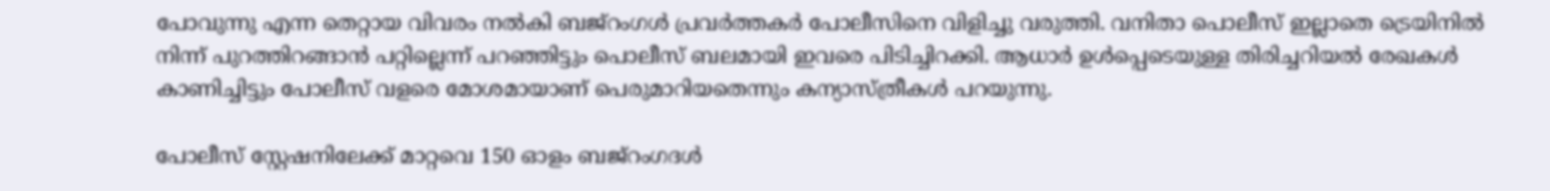പോവുന്നു എന്ന തെറ്റായ വിവരം നല്‍കി ബജ്‌റംഗള്‍ പ്രവര്‍ത്തകര്‍ പോലീസിനെ വിളിച്ചു വരുത്തി. വനിതാ പൊലീസ് ഇല്ലാതെ ട്രെയിനില്‍ നിന്ന് പുറത്തിറങ്ങാന്‍ പറ്റില്ലെന്ന് പറഞ്ഞിട്ടും പൊലീസ് ബലമായി ഇവരെ പിടിച്ചിറക്കി. ആധാര്‍ ഉള്‍പ്പെടെയുള്ള തിരിച്ചറിയല്‍ രേഖകള്‍ കാണിച്ചിട്ടും പോലീസ് വളരെ മോശമായാണ് പെരുമാറിയതെന്നും കന്യാസ്ത്രീകള്‍ പറയുന്നു.

പോലീസ് സ്റ്റേഷനിലേക്ക് മാറ്റവെ 150 ഓളം ബജ്‌റംഗദള്‍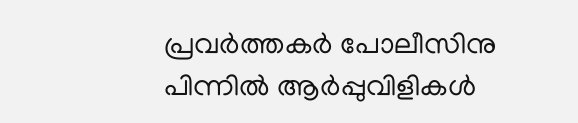പ്രവര്‍ത്തകര്‍ പോലീസിനു പിന്നില്‍ ആര്‍പ്പുവിളികള്‍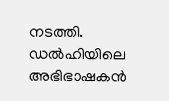നടത്തി. ഡല്‍ഹിയിലെ അഭിഭാഷകന്‍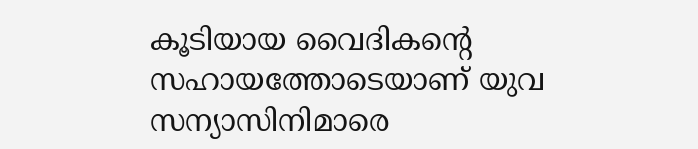കൂടിയായ വൈദികന്റെ സഹായത്തോടെയാണ് യുവ സന്യാസിനിമാരെ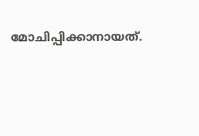മോചിപ്പിക്കാനായത്.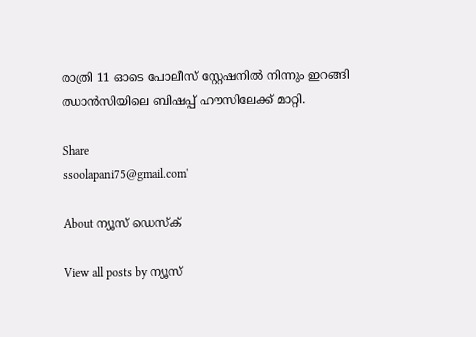രാത്രി 11 ഓടെ പോലീസ് സ്റ്റേഷനില്‍ നിന്നും ഇറങ്ങി ഝാന്‍സിയിലെ ബിഷപ്പ് ഹൗസിലേക്ക് മാറ്റി.

Share
ssoolapani75@gmail.com'

About ന്യൂസ് ഡെസ്ക്

View all posts by ന്യൂസ്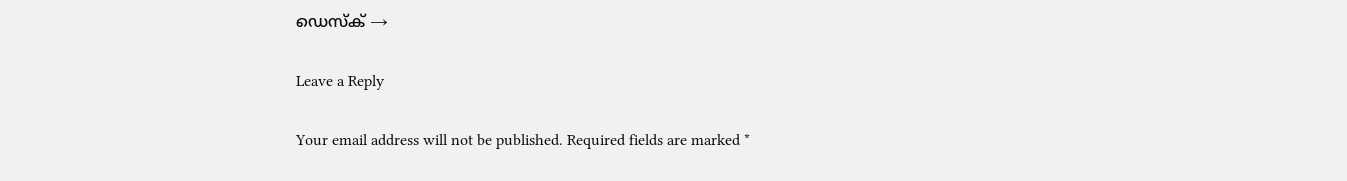ഡെസ്ക് →

Leave a Reply

Your email address will not be published. Required fields are marked *